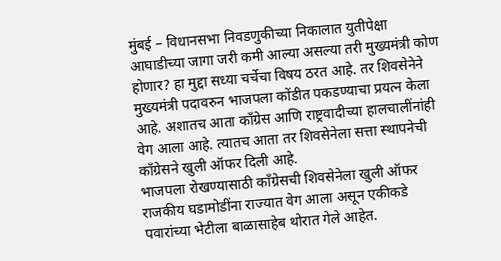मुंबई – विधानसभा निवडणुकीच्या निकालात युतीपेक्षा आघाडीच्या जागा जरी कमी आल्या असल्या तरी मुख्यमंत्री कोण होणार? हा मुद्दा सध्या चर्चेचा विषय ठरत आहे. तर शिवसेनेने मुख्यमंत्री पदावरुन भाजपला कोंडीत पकडण्याचा प्रयत्न केला आहे. अशातच आता काँग्रेस आणि राष्ट्रवादीच्या हालचालींनांही वेग आला आहे. त्यातच आता तर शिवसेनेला सत्ता स्थापनेची काँग्रेसने खुली ऑफर दिली आहे.
भाजपला रोखण्यासाठी काँग्रेसची शिवसेनेला खुली ऑफर
राजकीय घडामोडींना राज्यात वेग आला असून एकीकडे पवारांच्या भेटीला बाळासाहेब थोरात गेले आहेत.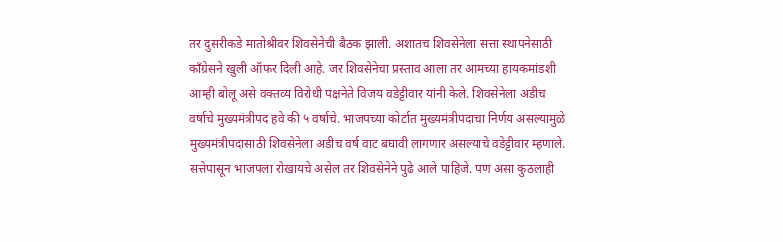तर दुसरीकडे मातोश्रीवर शिवसेनेची बैठक झाली. अशातच शिवसेनेला सत्ता स्थापनेसाठी काँग्रेसने खुली ऑफर दिली आहे. जर शिवसेनेचा प्रस्ताव आला तर आमच्या हायकमांडशी आम्ही बोलू असे वक्तव्य विरोधी पक्षनेते विजय वडेट्टीवार यांनी केले. शिवसेनेला अडीच वर्षाचे मुख्यमंत्रीपद हवे की ५ वर्षाचे. भाजपच्या कोर्टात मुख्यमंत्रीपदाचा निर्णय असल्यामुळे मुख्यमंत्रीपदासाठी शिवसेनेला अडीच वर्ष वाट बघावी लागणार असल्याचे वडेट्टीवार म्हणाले.
सत्तेपासून भाजपला रोखायचे असेल तर शिवसेनेने पुढे आले पाहिजे. पण असा कुठलाही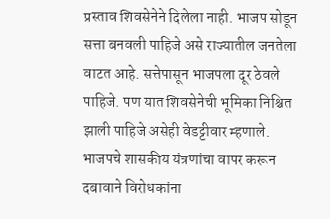प्रस्ताव शिवसेनेने दिलेला नाही. भाजप सोडून सत्ता बनवली पाहिजे असे राज्यातील जनतेला वाटत आहे. सत्तेपासून भाजपला दूर ठेवले पाहिजे. पण यात शिवसेनेची भूमिका निश्चित झाली पाहिजे असेही वेडट्टीवार म्हणाले.
भाजपचे शासकीय यंत्रणांचा वापर करून दबावाने विरोधकांना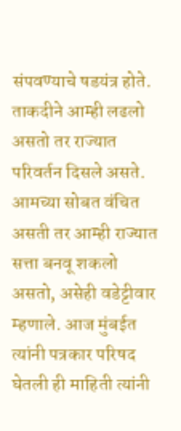संपवण्याचे षडयंत्र होते. ताकदीने आम्ही लढलो असतो तर राज्यात परिवर्तन दिसले असते. आमच्या सोबत वंचित असती तर आम्ही राज्यात सत्ता बनवू शकलो असतो, असेही वडेट्टीवार म्हणाले. आज मुंबईत त्यांनी पत्रकार परिषद घेतली ही माहिती त्यांनी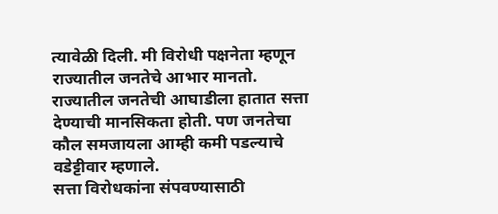त्यावेळी दिली. मी विरोधी पक्षनेता म्हणून राज्यातील जनतेचे आभार मानतो. राज्यातील जनतेची आघाडीला हातात सत्ता देण्याची मानसिकता होती. पण जनतेचा कौल समजायला आम्ही कमी पडल्याचे वडेट्टीवार म्हणाले.
सत्ता विरोधकांना संपवण्यासाठी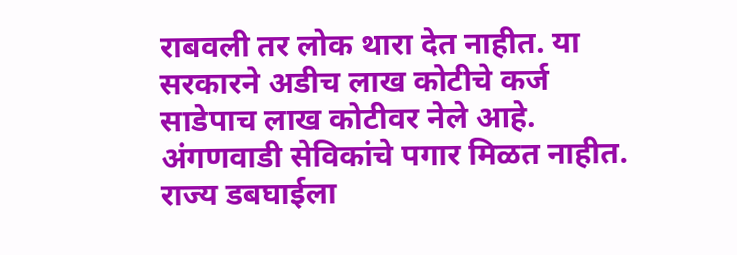राबवली तर लोक थारा देत नाहीत. या सरकारने अडीच लाख कोटीचे कर्ज साडेपाच लाख कोटीवर नेले आहे. अंगणवाडी सेविकांचे पगार मिळत नाहीत. राज्य डबघाईला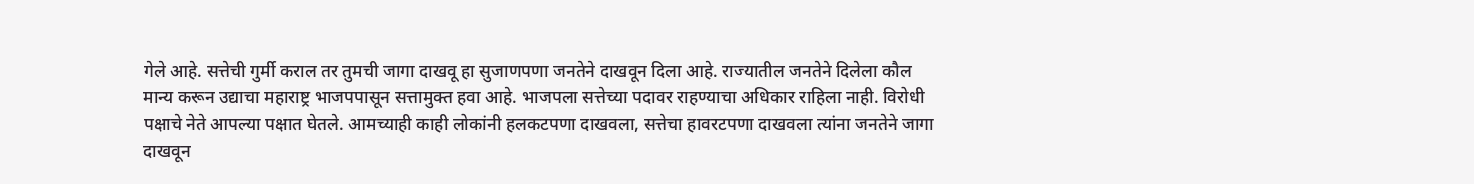गेले आहे. सत्तेची गुर्मी कराल तर तुमची जागा दाखवू हा सुजाणपणा जनतेने दाखवून दिला आहे. राज्यातील जनतेने दिलेला कौल मान्य करून उद्याचा महाराष्ट्र भाजपपासून सत्तामुक्त हवा आहे. भाजपला सत्तेच्या पदावर राहण्याचा अधिकार राहिला नाही. विरोधी पक्षाचे नेते आपल्या पक्षात घेतले. आमच्याही काही लोकांनी हलकटपणा दाखवला, सत्तेचा हावरटपणा दाखवला त्यांना जनतेने जागा दाखवून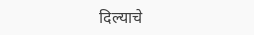दिल्याचे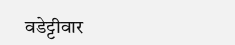वडेट्टीवार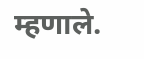म्हणाले.